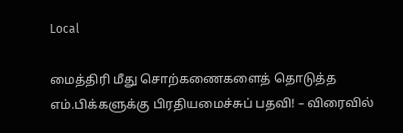Local

மைத்திரி மீது சொற்கணைகளைத் தொடுத்த எம்.பிக்களுக்கு பிரதியமைச்சுப் பதவி! – விரைவில்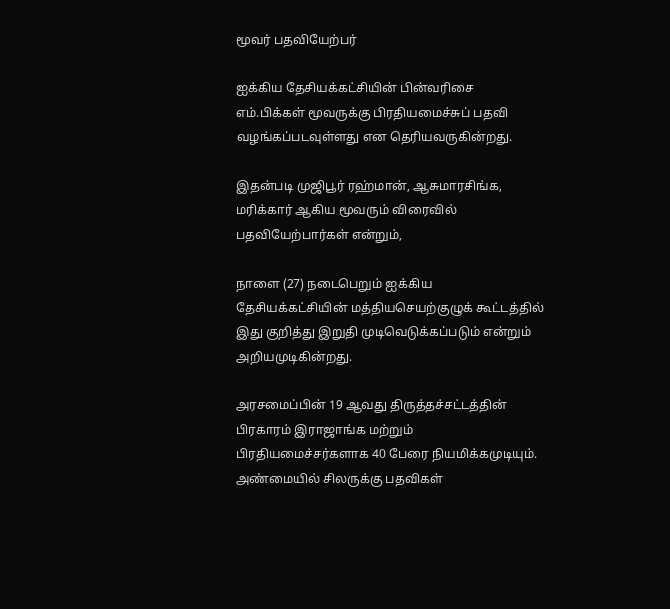மூவர் பதவியேற்பர்

ஐக்கிய தேசியக்கட்சியின் பின்வரிசை எம்.பிக்கள் மூவருக்கு பிரதியமைச்சுப் பதவி வழங்கப்படவுள்ளது என தெரியவருகின்றது.

இதன்படி முஜிபூர் ரஹ்மான், ஆசுமாரசிங்க, மரிக்கார் ஆகிய மூவரும் விரைவில் பதவியேற்பார்கள் என்றும்,

நாளை (27) நடைபெறும் ஐக்கிய தேசியக்கட்சியின் மத்தியசெயற்குழுக் கூட்டத்தில் இது குறித்து இறுதி முடிவெடுக்கப்படும் என்றும் அறியமுடிகின்றது.

அரசமைப்பின் 19 ஆவது திருத்தச்சட்டத்தின் பிரகாரம் இராஜாங்க மற்றும் பிரதியமைச்சர்களாக 40 பேரை நியமிக்கமுடியும். அண்மையில் சிலருக்கு பதவிகள்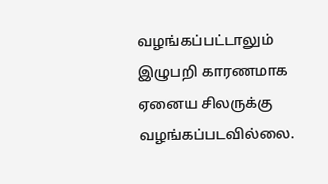வழங்கப்பட்டாலும் இழுபறி காரணமாக ஏனைய சிலருக்கு வழங்கப்படவில்லை.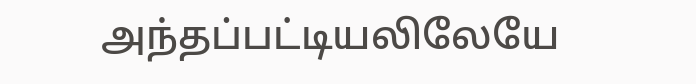அந்தப்பட்டியலிலேயே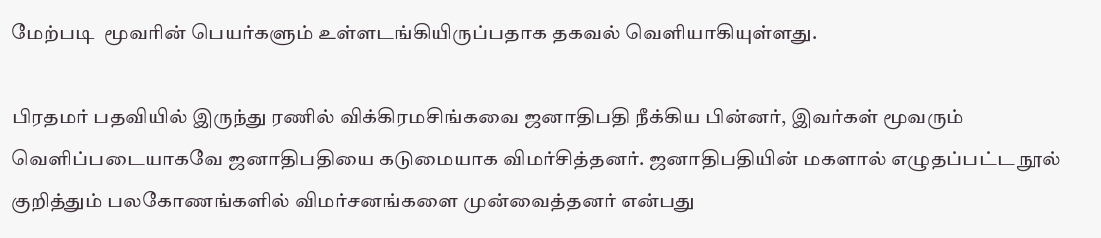மேற்படி  மூவரின் பெயர்களும் உள்ளடங்கியிருப்பதாக தகவல் வெளியாகியுள்ளது.

பிரதமர் பதவியில் இருந்து ரணில் விக்கிரமசிங்கவை ஜனாதிபதி நீக்கிய பின்னர், இவர்கள் மூவரும் வெளிப்படையாகவே ஜனாதிபதியை கடுமையாக விமர்சித்தனர். ஜனாதிபதியின் மகளால் எழுதப்பட்ட நூல் குறித்தும் பலகோணங்களில் விமர்சனங்களை முன்வைத்தனர் என்பது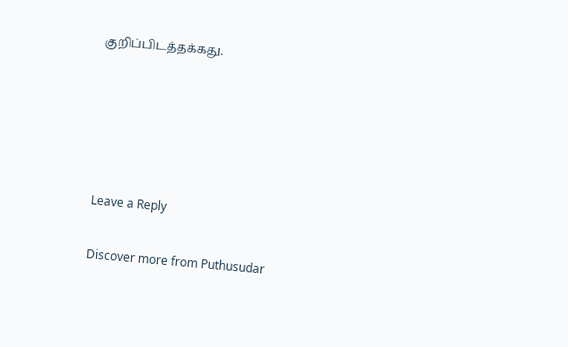குறிப்பிடத்தக்கது.





Leave a Reply

Discover more from Puthusudar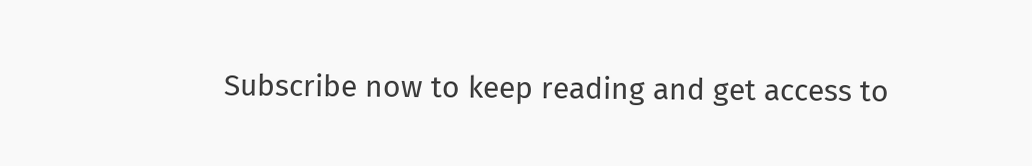Subscribe now to keep reading and get access to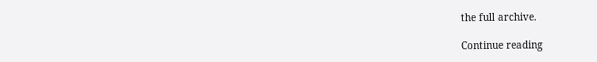the full archive.

Continue reading